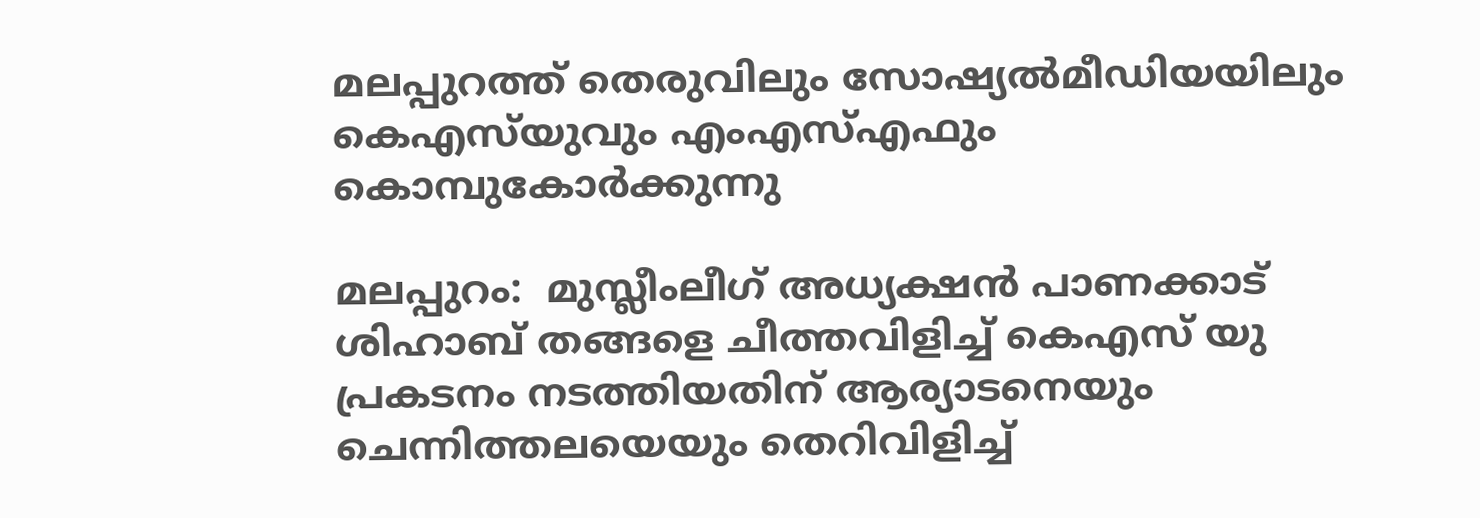മലപ്പുറത്ത് തെരുവിലും സോഷ്യല്‍മീഡിയയിലും കെഎസ്‌യുവും എംഎസ്എഫും കൊമ്പുകോര്‍ക്കുന്നു

മലപ്പുറം:  മുസ്ലീംലീഗ് അധ്യക്ഷന്‍ പാണക്കാട് ശിഹാബ് തങ്ങളെ ചീത്തവിളിച്ച് കെഎസ് യു പ്രകടനം നടത്തിയതിന് ആര്യാടനെയും ചെന്നിത്തലയെയും തെറിവിളിച്ച്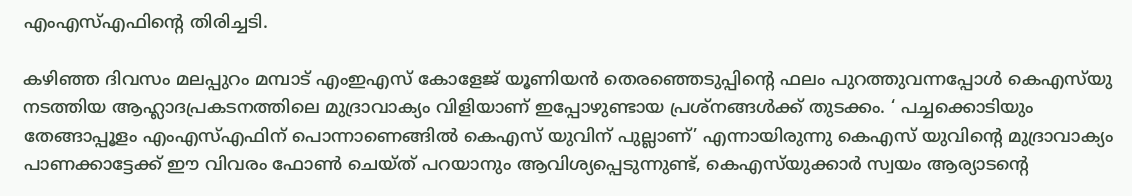എംഎസ്എഫിന്റെ തിരിച്ചടി.

കഴിഞ്ഞ ദിവസം മലപ്പുറം മമ്പാട് എംഇഎസ് കോളേജ് യൂണിയന്‍ തെരഞ്ഞെടുപ്പിന്റെ ഫലം പുറത്തുവന്നപ്പോള്‍ കെഎസ്‌യു നടത്തിയ ആഹ്ലാദപ്രകടനത്തിലെ മുദ്രാവാക്യം വിളിയാണ് ഇപ്പോഴുണ്ടായ പ്രശ്‌നങ്ങള്‍ക്ക് തുടക്കം. ‘ പച്ചക്കൊടിയും തേങ്ങാപ്പൂളം എംഎസ്എഫിന് പൊന്നാണെങ്ങില്‍ കെഎസ് യുവിന് പുല്ലാണ്’ എന്നായിരുന്നു കെഎസ് യുവിന്റെ മുദ്രാവാക്യം പാണക്കാട്ടേക്ക് ഈ വിവരം ഫോണ്‍ ചെയ്ത് പറയാനും ആവിശ്യപ്പെടുന്നുണ്ട്, കെഎസ്‌യുക്കാര്‍ സ്വയം ആര്യാടന്റെ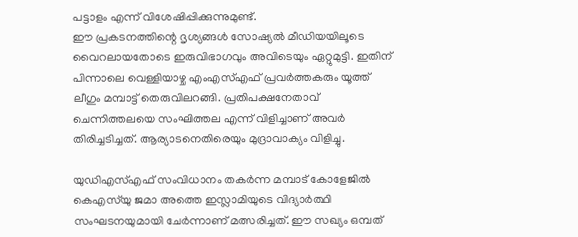പട്ടാളം എന്ന് വിശേഷിപ്പിക്കുന്നുമുണ്ട്.
ഈ പ്രകടനത്തിന്റെ ദൃശ്യങ്ങള്‍ സോഷ്യല്‍ മീഡിയയിലൂടെ വൈറലായതോടെ ഇരുവിഭാഗവും അവിടെയും ഏറ്റുമുട്ടി. ഇതിന് പിന്നാലെ വെള്ളിയാഴ്ച എംഎസ്എഫ് പ്രവര്‍ത്തകരും യൂത്ത് ലീഗും മമ്പാട്ട് തെരുവിലറങ്ങി. പ്രതിപക്ഷനേതാവ് ചെന്നിത്തലയെ സംഘിത്തല എന്ന് വിളിച്ചാണ് അവര്‍ തിരിച്ചടിച്ചത്. ആര്യാടനെതിരെയും മുദ്രാവാക്യം വിളിച്ചു.

യുഡിഎസ്എഫ് സംവിധാനം തകര്‍ന്ന മമ്പാട് കോളേജില്‍ കെഎസ്‌യു ജമാ അത്തെ ഇസ്ലാമിയുടെ വിദ്യാര്‍ത്ഥി സംഘടനയുമായി ചേര്‍ന്നാണ് മത്സരിച്ചത്. ഈ സഖ്യം ഒമ്പത്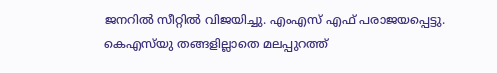ജനറില്‍ സീറ്റില്‍ വിജയിച്ചു. എംഎസ് എഫ് പരാജയപ്പെട്ടു. കെഎസ്‌യു തങ്ങളില്ലാതെ മലപ്പുറത്ത്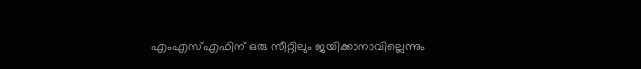എംഎസ്എഫിന് ഒരു സീറ്റിലും ജയിക്കാനാവില്ലെന്നും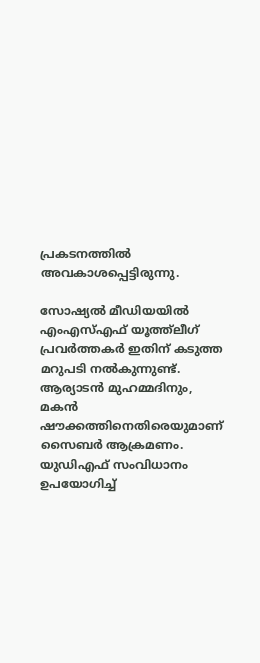പ്രകടനത്തില്‍ അവകാശപ്പെട്ടിരുന്നു.

സോഷ്യല്‍ മീഡിയയില്‍ എംഎസ്എഫ് യൂത്ത്‌ലീഗ് പ്രവര്‍ത്തകര്‍ ഇതിന് കടുത്ത മറുപടി നല്‍കുന്നുണ്ട്. ആര്യാടന്‍ മുഹമ്മദിനും, മകന്‍ ഷൗക്കത്തിനെതിരെയുമാണ് സൈബര്‍ ആക്രമണം. യുഡിഎഫ് സംവിധാനം ഉപയോഗിച്ച്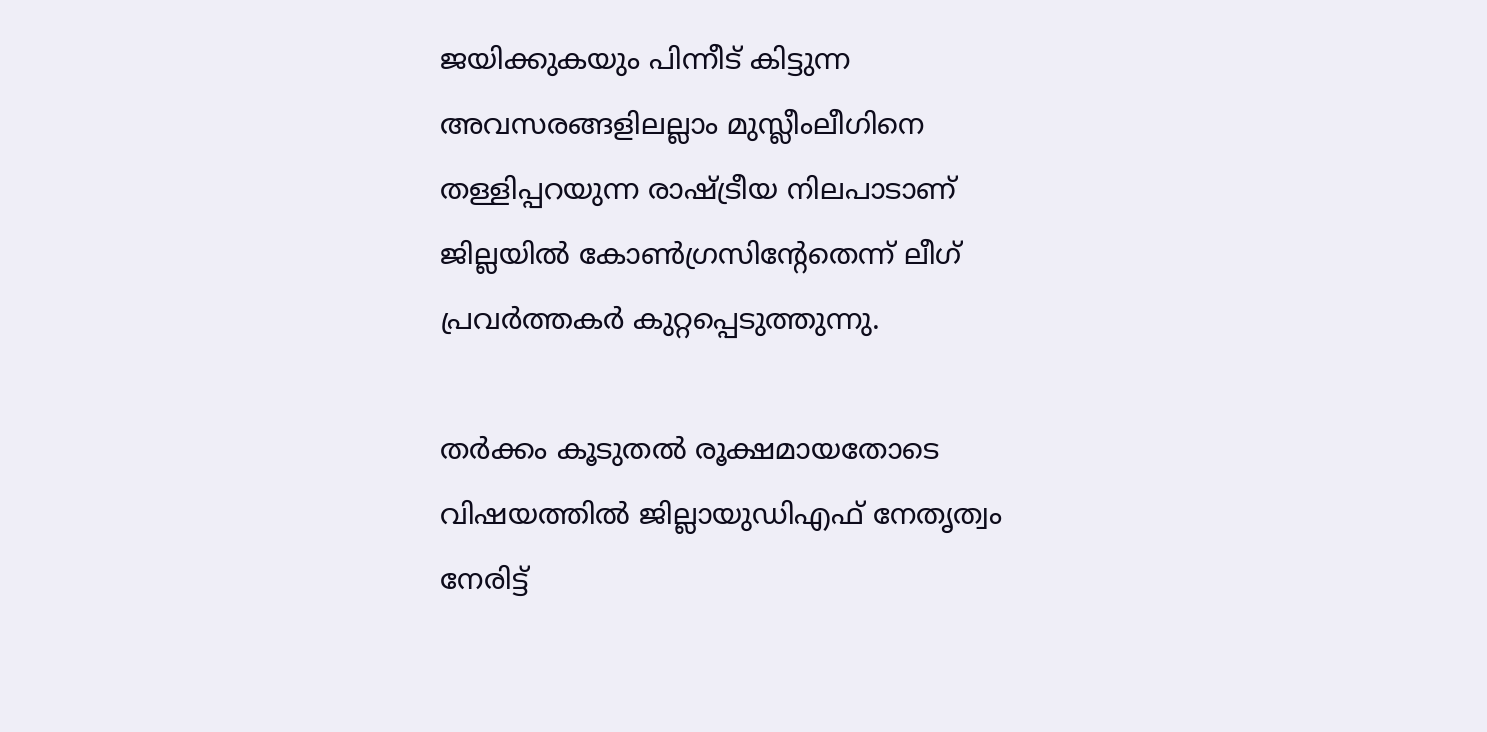ജയിക്കുകയും പിന്നീട് കിട്ടുന്ന അവസരങ്ങളിലല്ലാം മുസ്ലീംലീഗിനെ തള്ളിപ്പറയുന്ന രാഷ്ട്രീയ നിലപാടാണ് ജില്ലയില്‍ കോണ്‍ഗ്രസിന്റേതെന്ന് ലീഗ് പ്രവര്‍ത്തകര്‍ കുറ്റപ്പെടുത്തുന്നു.

തര്‍ക്കം കൂടുതല്‍ രൂക്ഷമായതോടെ വിഷയത്തില്‍ ജില്ലായുഡിഎഫ് നേതൃത്വം നേരിട്ട്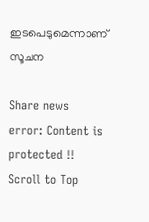ഇടപെടുമെന്നാണ് സൂചന

Share news
error: Content is protected !!
Scroll to Top